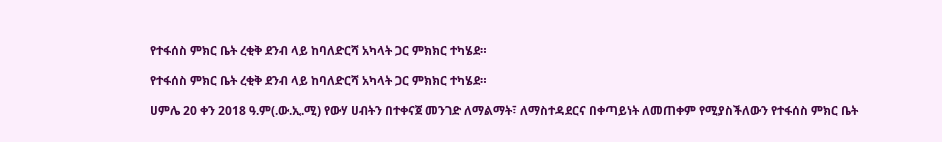የተፋሰስ ምክር ቤት ረቂቅ ደንብ ላይ ከባለድርሻ አካላት ጋር ምክክር ተካሄደ።

የተፋሰስ ምክር ቤት ረቂቅ ደንብ ላይ ከባለድርሻ አካላት ጋር ምክክር ተካሄደ።

ሀምሌ 20 ቀን 2018 ዓ.ም(.ው.ኢ.ሚ) የውሃ ሀብትን በተቀናጀ መንገድ ለማልማት፣ ለማስተዳደርና በቀጣይነት ለመጠቀም የሚያስችለውን የተፋሰስ ምክር ቤት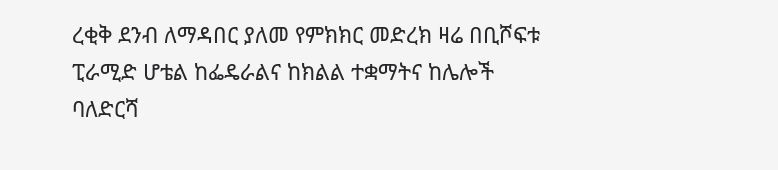ረቂቅ ደንብ ለማዳበር ያለመ የምክክር መድረክ ዛሬ በቢሾፍቱ ፒራሚድ ሆቴል ከፌዴራልና ከክልል ተቋማትና ከሌሎች ባለድርሻ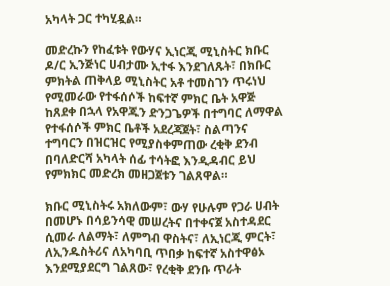አካላት ጋር ተካሂዷል።

መድረኩን የከፈቱት የውሃና ኢነርጂ ሚኒስትር ክቡር ዶ/ር ኢንጅነር ሀብታሙ ኢተፋ እንደገለጹት፣ በክቡር ምክትል ጠቅላይ ሚኒስትር አቶ ተመስገን ጥሩነህ የሚመራው የተፋሰሶች ከፍተኛ ምክር ቤት አዋጅ ከጸደቀ በኋላ የአዋጁን ድንጋጌዎች በተግባር ለማዋል የተፋሰሶች ምክር ቤቶች አደረጃጀት፣ ስልጣንና ተግባርን በዝርዝር የሚያስቀምጠው ረቂቅ ደንብ በባለድርሻ አካላት ሰፊ ተሳትፎ እንዲዳብር ይህ የምክክር መድረክ መዘጋጀቱን ገልጸዋል።

ክቡር ሚኒስትሩ አክለውም፣ ውሃ የሁሉም የጋራ ሀብት በመሆኑ በሳይንሳዊ መሠረትና በተቀናጀ አስተዳደር ሲመራ ለልማት፣ ለምግብ ዋስትና፣ ለኢነርጂ ምርት፣ ለኢንዱስትሪና ለአካባቢ ጥበቃ ከፍተኛ አስተዋፅኦ እንደሚያደርግ ገልጸው፣ የረቂቅ ደንቡ ጥራት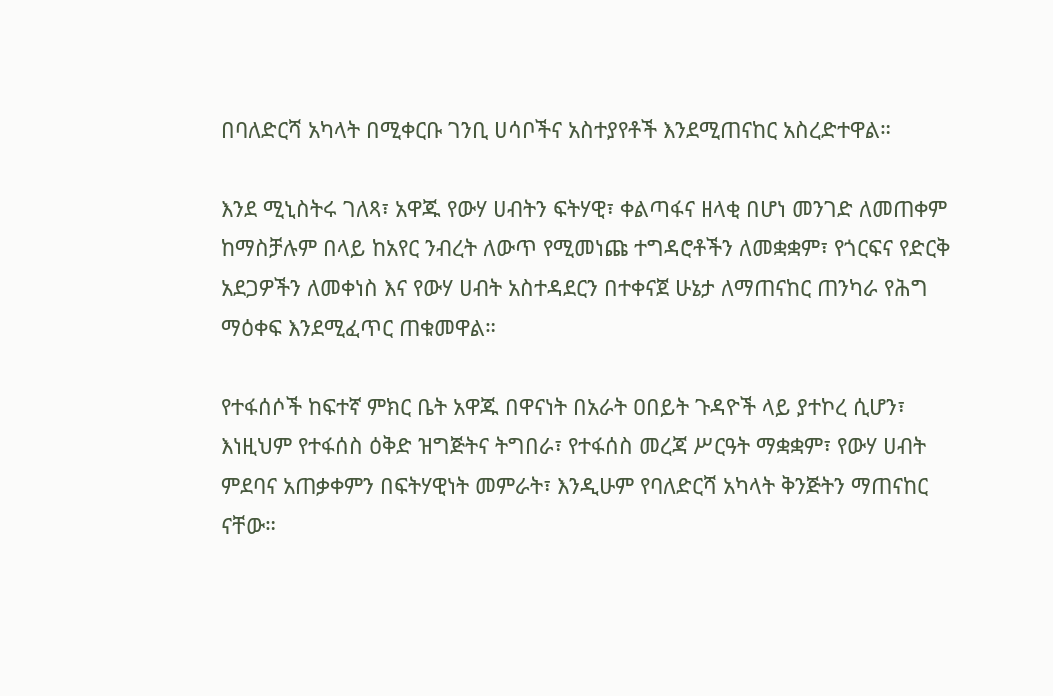በባለድርሻ አካላት በሚቀርቡ ገንቢ ሀሳቦችና አስተያየቶች እንደሚጠናከር አስረድተዋል።

እንደ ሚኒስትሩ ገለጻ፣ አዋጁ የውሃ ሀብትን ፍትሃዊ፣ ቀልጣፋና ዘላቂ በሆነ መንገድ ለመጠቀም ከማስቻሉም በላይ ከአየር ንብረት ለውጥ የሚመነጩ ተግዳሮቶችን ለመቋቋም፣ የጎርፍና የድርቅ አደጋዎችን ለመቀነስ እና የውሃ ሀብት አስተዳደርን በተቀናጀ ሁኔታ ለማጠናከር ጠንካራ የሕግ ማዕቀፍ እንደሚፈጥር ጠቁመዋል።

የተፋሰሶች ከፍተኛ ምክር ቤት አዋጁ በዋናነት በአራት ዐበይት ጉዳዮች ላይ ያተኮረ ሲሆን፣ እነዚህም የተፋሰስ ዕቅድ ዝግጅትና ትግበራ፣ የተፋሰስ መረጃ ሥርዓት ማቋቋም፣ የውሃ ሀብት ምደባና አጠቃቀምን በፍትሃዊነት መምራት፣ እንዲሁም የባለድርሻ አካላት ቅንጅትን ማጠናከር ናቸው።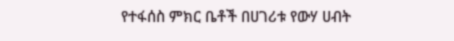የተፋሰስ ምክር ቤቶች በሀገሪቱ የውሃ ሀብት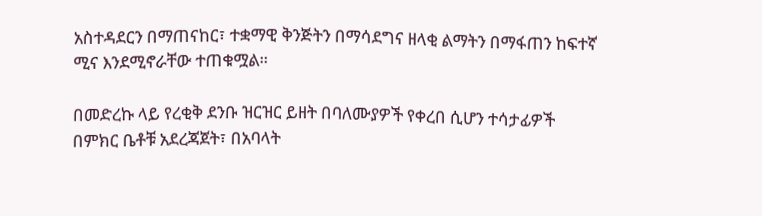አስተዳደርን በማጠናከር፣ ተቋማዊ ቅንጅትን በማሳደግና ዘላቂ ልማትን በማፋጠን ከፍተኛ ሚና እንደሚኖራቸው ተጠቁሟል።

በመድረኩ ላይ የረቂቅ ደንቡ ዝርዝር ይዘት በባለሙያዎች የቀረበ ሲሆን ተሳታፊዎች በምክር ቤቶቹ አደረጃጀት፣ በአባላት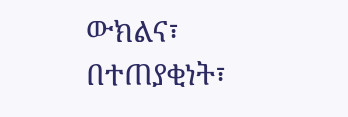ውክልና፣ በተጠያቂነት፣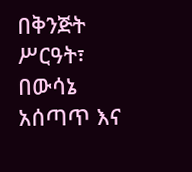በቅንጅት ሥርዓት፣ በውሳኔ አሰጣጥ እና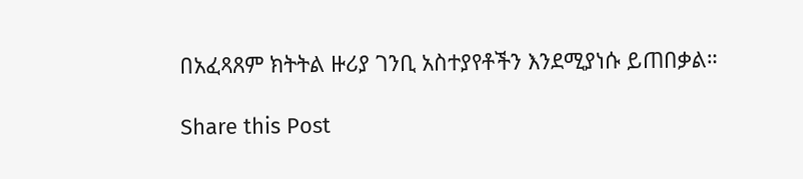በአፈጻጸም ክትትል ዙሪያ ገንቢ አስተያየቶችን እንደሚያነሱ ይጠበቃል።

Share this Post